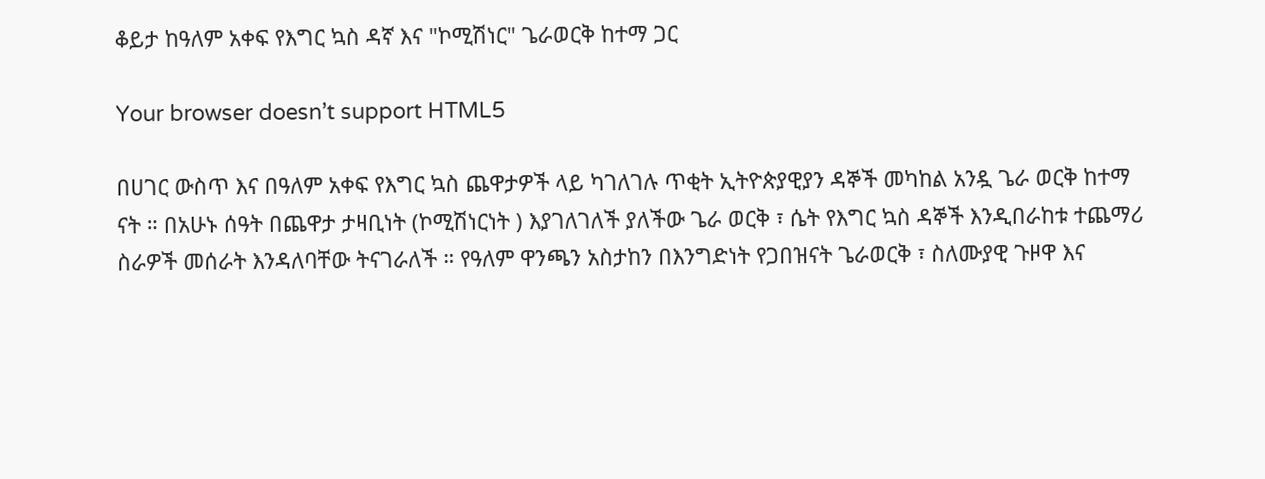ቆይታ ከዓለም አቀፍ የእግር ኳስ ዳኛ እና "ኮሚሽነር" ጌራወርቅ ከተማ ጋር

Your browser doesn’t support HTML5

በሀገር ውስጥ እና በዓለም አቀፍ የእግር ኳስ ጨዋታዎች ላይ ካገለገሉ ጥቂት ኢትዮጵያዊያን ዳኞች መካከል አንዷ ጌራ ወርቅ ከተማ ናት ። በአሁኑ ሰዓት በጨዋታ ታዛቢነት (ኮሚሽነርነት ) እያገለገለች ያለችው ጌራ ወርቅ ፣ ሴት የእግር ኳስ ዳኞች እንዲበራከቱ ተጨማሪ ስራዎች መሰራት እንዳለባቸው ትናገራለች ። የዓለም ዋንጫን አስታከን በእንግድነት የጋበዝናት ጌራወርቅ ፣ ስለሙያዊ ጉዞዋ እና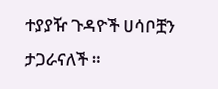ተያያዥ ጉዳዮች ሀሳቦቿን ታጋራናለች ።